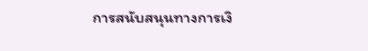การสนับสนุนทางการเงิ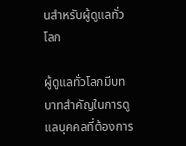นสำหรับผู้ดูแลทั่วโลก

ผู้ดูแลทั่วโลกมีบทบาทสำคัญในการดูแลบุคคลที่ต้องการ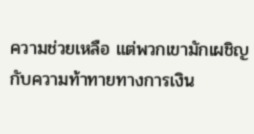ความช่วยเหลือ แต่พวกเขามักเผชิญกับความท้าทายทางการเงิน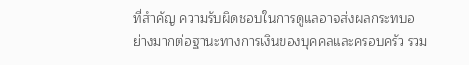ที่สำคัญ ความรับผิดชอบในการดูแลอาจส่งผลกระทบอย่างมากต่อฐานะทางการเงินของบุคคลและครอบครัว รวม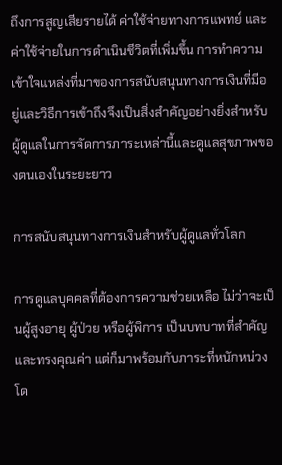ถึงการสูญเสียรายได้ ค่าใช้จ่ายทางการแพทย์ และค่าใช้จ่ายในการดำเนินชีวิตที่เพิ่มขึ้น การทำความเข้าใจแหล่งที่มาของการสนับสนุนทางการเงินที่มีอยู่และวิธีการเข้าถึงจึงเป็นสิ่งสำคัญอย่างยิ่งสำหรับผู้ดูแลในการจัดการภาระเหล่านี้และดูแลสุขภาพของตนเองในระยะยาว

การสนับสนุนทางการเงินสำหรับผู้ดูแลทั่วโลก

การดูแลบุคคลที่ต้องการความช่วยเหลือ ไม่ว่าจะเป็นผู้สูงอายุ ผู้ป่วย หรือผู้พิการ เป็นบทบาทที่สำคัญและทรงคุณค่า แต่ก็มาพร้อมกับภาระที่หนักหน่วง โด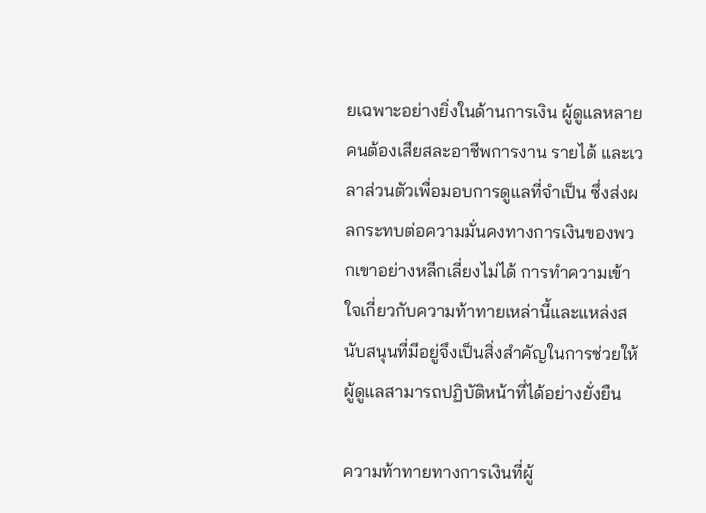ยเฉพาะอย่างยิ่งในด้านการเงิน ผู้ดูแลหลายคนต้องเสียสละอาชีพการงาน รายได้ และเวลาส่วนตัวเพื่อมอบการดูแลที่จำเป็น ซึ่งส่งผลกระทบต่อความมั่นคงทางการเงินของพวกเขาอย่างหลีกเลี่ยงไม่ได้ การทำความเข้าใจเกี่ยวกับความท้าทายเหล่านี้และแหล่งสนับสนุนที่มีอยู่จึงเป็นสิ่งสำคัญในการช่วยให้ผู้ดูแลสามารถปฏิบัติหน้าที่ได้อย่างยั่งยืน

ความท้าทายทางการเงินที่ผู้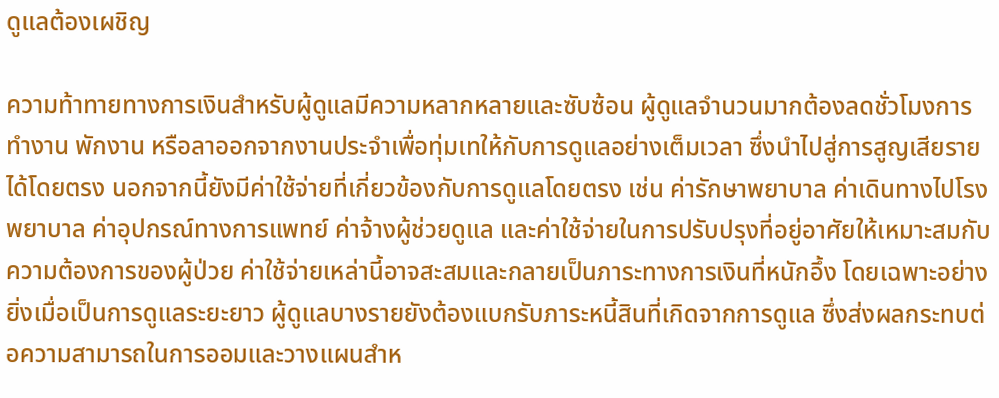ดูแลต้องเผชิญ

ความท้าทายทางการเงินสำหรับผู้ดูแลมีความหลากหลายและซับซ้อน ผู้ดูแลจำนวนมากต้องลดชั่วโมงการทำงาน พักงาน หรือลาออกจากงานประจำเพื่อทุ่มเทให้กับการดูแลอย่างเต็มเวลา ซึ่งนำไปสู่การสูญเสียรายได้โดยตรง นอกจากนี้ยังมีค่าใช้จ่ายที่เกี่ยวข้องกับการดูแลโดยตรง เช่น ค่ารักษาพยาบาล ค่าเดินทางไปโรงพยาบาล ค่าอุปกรณ์ทางการแพทย์ ค่าจ้างผู้ช่วยดูแล และค่าใช้จ่ายในการปรับปรุงที่อยู่อาศัยให้เหมาะสมกับความต้องการของผู้ป่วย ค่าใช้จ่ายเหล่านี้อาจสะสมและกลายเป็นภาระทางการเงินที่หนักอึ้ง โดยเฉพาะอย่างยิ่งเมื่อเป็นการดูแลระยะยาว ผู้ดูแลบางรายยังต้องแบกรับภาระหนี้สินที่เกิดจากการดูแล ซึ่งส่งผลกระทบต่อความสามารถในการออมและวางแผนสำห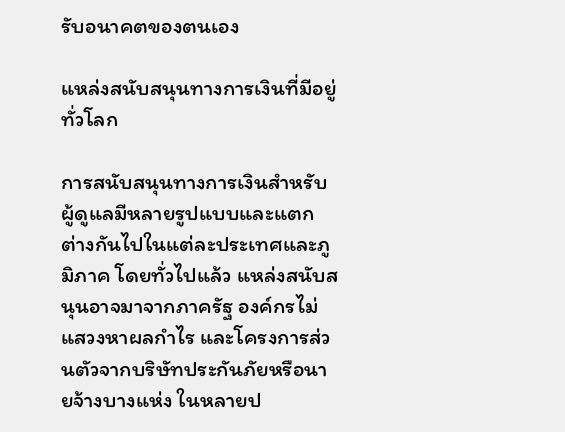รับอนาคตของตนเอง

แหล่งสนับสนุนทางการเงินที่มีอยู่ทั่วโลก

การสนับสนุนทางการเงินสำหรับผู้ดูแลมีหลายรูปแบบและแตกต่างกันไปในแต่ละประเทศและภูมิภาค โดยทั่วไปแล้ว แหล่งสนับสนุนอาจมาจากภาครัฐ องค์กรไม่แสวงหาผลกำไร และโครงการส่วนตัวจากบริษัทประกันภัยหรือนายจ้างบางแห่ง ในหลายป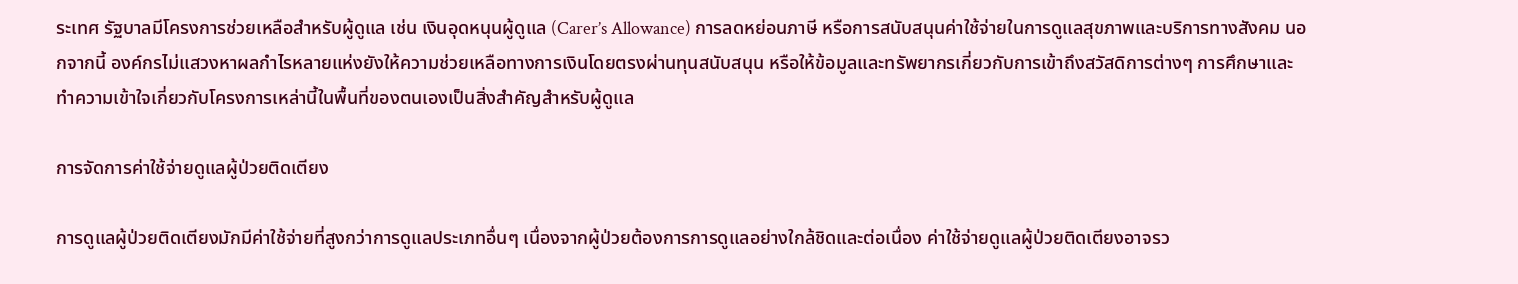ระเทศ รัฐบาลมีโครงการช่วยเหลือสำหรับผู้ดูแล เช่น เงินอุดหนุนผู้ดูแล (Carer’s Allowance) การลดหย่อนภาษี หรือการสนับสนุนค่าใช้จ่ายในการดูแลสุขภาพและบริการทางสังคม นอกจากนี้ องค์กรไม่แสวงหาผลกำไรหลายแห่งยังให้ความช่วยเหลือทางการเงินโดยตรงผ่านทุนสนับสนุน หรือให้ข้อมูลและทรัพยากรเกี่ยวกับการเข้าถึงสวัสดิการต่างๆ การศึกษาและทำความเข้าใจเกี่ยวกับโครงการเหล่านี้ในพื้นที่ของตนเองเป็นสิ่งสำคัญสำหรับผู้ดูแล

การจัดการค่าใช้จ่ายดูแลผู้ป่วยติดเตียง

การดูแลผู้ป่วยติดเตียงมักมีค่าใช้จ่ายที่สูงกว่าการดูแลประเภทอื่นๆ เนื่องจากผู้ป่วยต้องการการดูแลอย่างใกล้ชิดและต่อเนื่อง ค่าใช้จ่ายดูแลผู้ป่วยติดเตียงอาจรว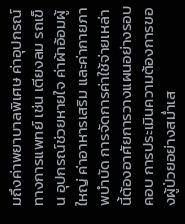มถึงค่าพยาบาลพิเศษ ค่าอุปกรณ์ทางการแพทย์ เช่น เตียงลม รถเข็น อุปกรณ์ช่วยหายใจ ค่าผ้าอ้อมผู้ใหญ่ ค่าอาหารเสริม และค่ากายภาพบำบัด การจัดการค่าใช้จ่ายเหล่านี้ต้องอาศัยการวางแผนอย่างรอบคอบ การประเมินความต้องการของผู้ป่วยอย่างสม่ำเส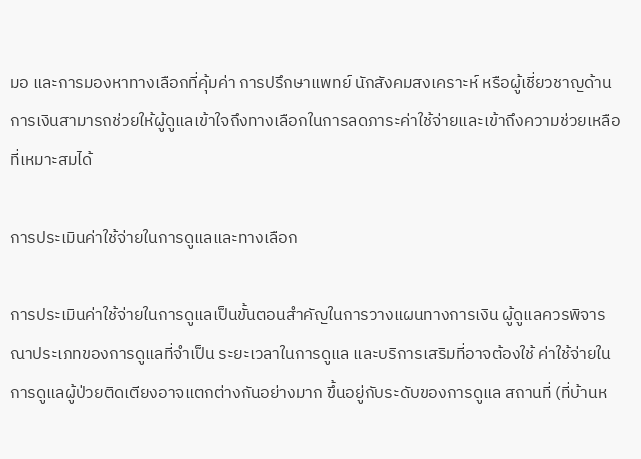มอ และการมองหาทางเลือกที่คุ้มค่า การปรึกษาแพทย์ นักสังคมสงเคราะห์ หรือผู้เชี่ยวชาญด้านการเงินสามารถช่วยให้ผู้ดูแลเข้าใจถึงทางเลือกในการลดภาระค่าใช้จ่ายและเข้าถึงความช่วยเหลือที่เหมาะสมได้

การประเมินค่าใช้จ่ายในการดูแลและทางเลือก

การประเมินค่าใช้จ่ายในการดูแลเป็นขั้นตอนสำคัญในการวางแผนทางการเงิน ผู้ดูแลควรพิจารณาประเภทของการดูแลที่จำเป็น ระยะเวลาในการดูแล และบริการเสริมที่อาจต้องใช้ ค่าใช้จ่ายในการดูแลผู้ป่วยติดเตียงอาจแตกต่างกันอย่างมาก ขึ้นอยู่กับระดับของการดูแล สถานที่ (ที่บ้านห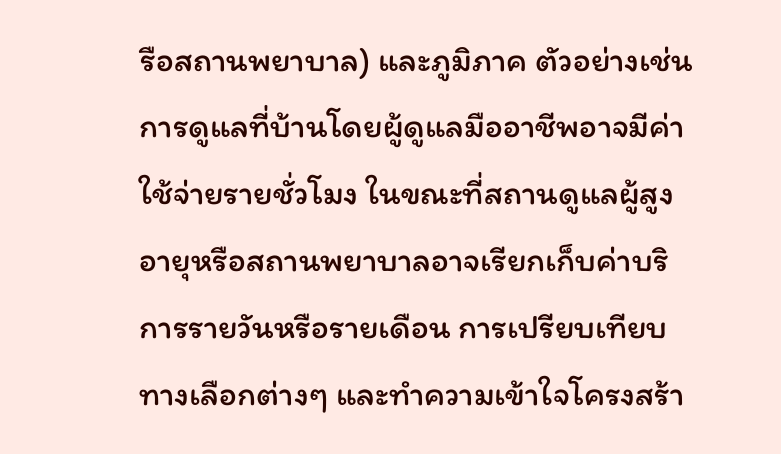รือสถานพยาบาล) และภูมิภาค ตัวอย่างเช่น การดูแลที่บ้านโดยผู้ดูแลมืออาชีพอาจมีค่าใช้จ่ายรายชั่วโมง ในขณะที่สถานดูแลผู้สูงอายุหรือสถานพยาบาลอาจเรียกเก็บค่าบริการรายวันหรือรายเดือน การเปรียบเทียบทางเลือกต่างๆ และทำความเข้าใจโครงสร้า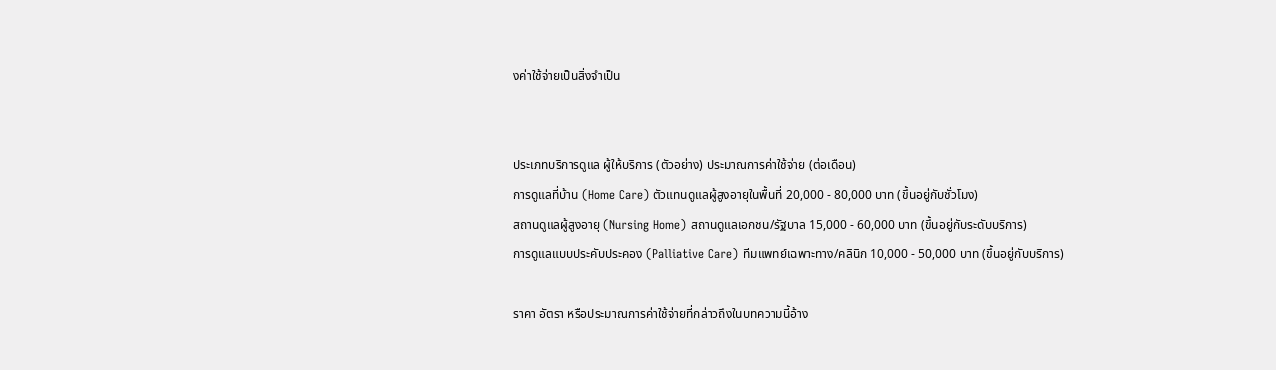งค่าใช้จ่ายเป็นสิ่งจำเป็น


ประเภทบริการดูแล ผู้ให้บริการ (ตัวอย่าง) ประมาณการค่าใช้จ่าย (ต่อเดือน)
การดูแลที่บ้าน (Home Care) ตัวแทนดูแลผู้สูงอายุในพื้นที่ 20,000 - 80,000 บาท (ขึ้นอยู่กับชั่วโมง)
สถานดูแลผู้สูงอายุ (Nursing Home) สถานดูแลเอกชน/รัฐบาล 15,000 - 60,000 บาท (ขึ้นอยู่กับระดับบริการ)
การดูแลแบบประคับประคอง (Palliative Care) ทีมแพทย์เฉพาะทาง/คลินิก 10,000 - 50,000 บาท (ขึ้นอยู่กับบริการ)

ราคา อัตรา หรือประมาณการค่าใช้จ่ายที่กล่าวถึงในบทความนี้อ้าง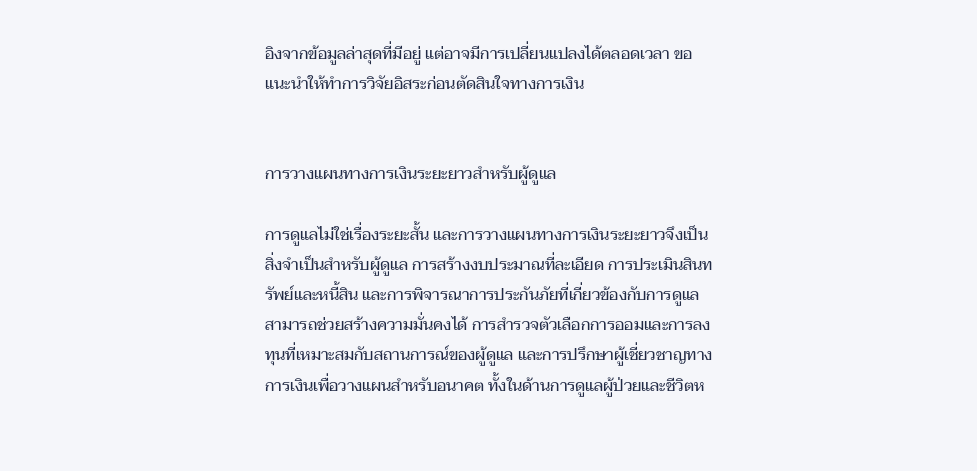อิงจากข้อมูลล่าสุดที่มีอยู่ แต่อาจมีการเปลี่ยนแปลงได้ตลอดเวลา ขอแนะนำให้ทำการวิจัยอิสระก่อนตัดสินใจทางการเงิน


การวางแผนทางการเงินระยะยาวสำหรับผู้ดูแล

การดูแลไม่ใช่เรื่องระยะสั้น และการวางแผนทางการเงินระยะยาวจึงเป็นสิ่งจำเป็นสำหรับผู้ดูแล การสร้างงบประมาณที่ละเอียด การประเมินสินทรัพย์และหนี้สิน และการพิจารณาการประกันภัยที่เกี่ยวข้องกับการดูแลสามารถช่วยสร้างความมั่นคงได้ การสำรวจตัวเลือกการออมและการลงทุนที่เหมาะสมกับสถานการณ์ของผู้ดูแล และการปรึกษาผู้เชี่ยวชาญทางการเงินเพื่อวางแผนสำหรับอนาคต ทั้งในด้านการดูแลผู้ป่วยและชีวิตห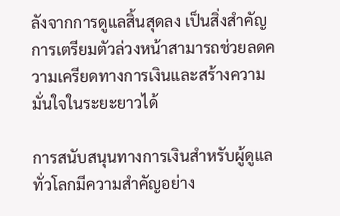ลังจากการดูแลสิ้นสุดลง เป็นสิ่งสำคัญ การเตรียมตัวล่วงหน้าสามารถช่วยลดความเครียดทางการเงินและสร้างความมั่นใจในระยะยาวได้

การสนับสนุนทางการเงินสำหรับผู้ดูแลทั่วโลกมีความสำคัญอย่าง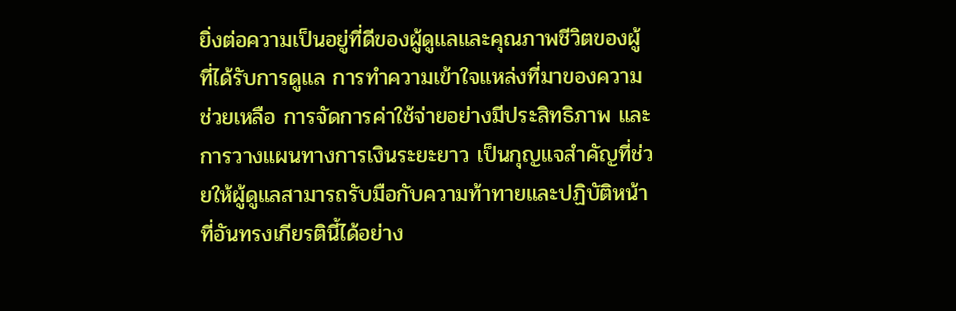ยิ่งต่อความเป็นอยู่ที่ดีของผู้ดูแลและคุณภาพชีวิตของผู้ที่ได้รับการดูแล การทำความเข้าใจแหล่งที่มาของความช่วยเหลือ การจัดการค่าใช้จ่ายอย่างมีประสิทธิภาพ และการวางแผนทางการเงินระยะยาว เป็นกุญแจสำคัญที่ช่วยให้ผู้ดูแลสามารถรับมือกับความท้าทายและปฏิบัติหน้าที่อันทรงเกียรตินี้ได้อย่าง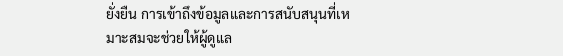ยั่งยืน การเข้าถึงข้อมูลและการสนับสนุนที่เหมาะสมจะช่วยให้ผู้ดูแล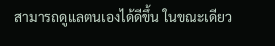สามารถดูแลตนเองได้ดีขึ้น ในขณะเดียว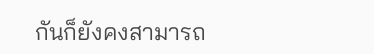กันก็ยังคงสามารถ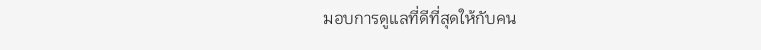มอบการดูแลที่ดีที่สุดให้กับคน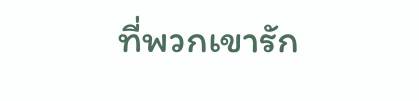ที่พวกเขารัก